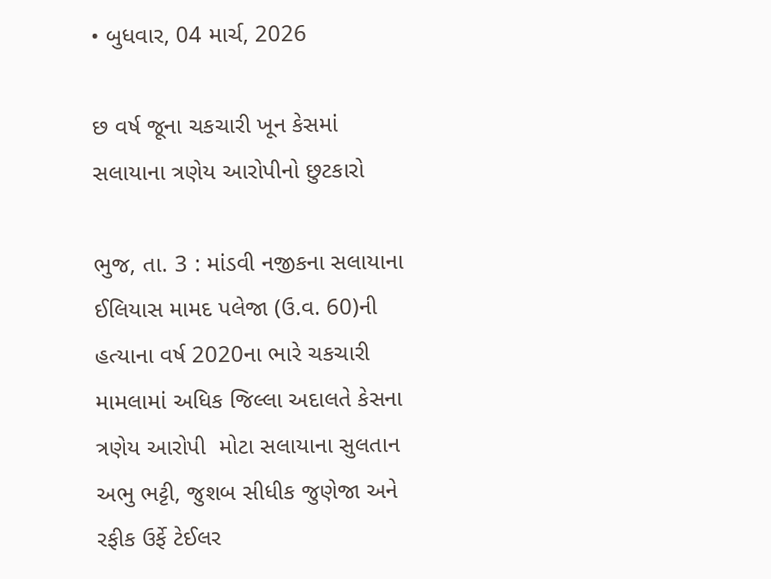• બુધવાર, 04 માર્ચ, 2026

છ વર્ષ જૂના ચકચારી ખૂન કેસમાં સલાયાના ત્રણેય આરોપીનો છુટકારો

ભુજ, તા. 3 : માંડવી નજીકના સલાયાના ઈલિયાસ મામદ પલેજા (ઉ.વ. 60)ની હત્યાના વર્ષ 2020ના ભારે ચકચારી મામલામાં અધિક જિલ્લા અદાલતે કેસના ત્રણેય આરોપી  મોટા સલાયાના સુલતાન અભુ ભટ્ટી, જુશબ સીધીક જુણેજા અને રફીક ઉર્ફે ટેઈલર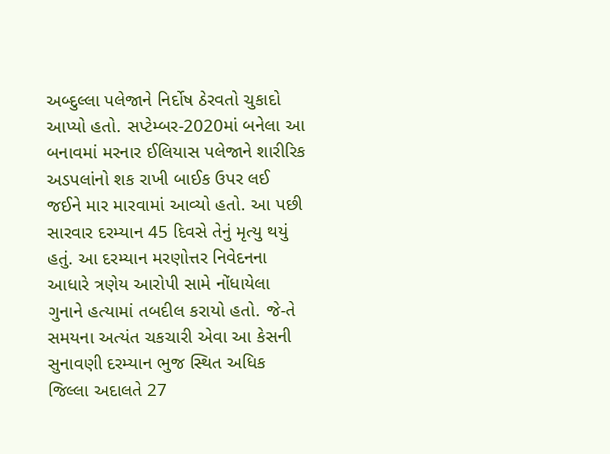અબ્દુલ્લા પલેજાને નિર્દોષ ઠેરવતો ચુકાદો આપ્યો હતો. સપ્ટેમ્બર-2020માં બનેલા આ બનાવમાં મરનાર ઈલિયાસ પલેજાને શારીરિક અડપલાંનો શક રાખી બાઈક ઉપર લઈ જઈને માર મારવામાં આવ્યો હતો. આ પછી સારવાર દરમ્યાન 45 દિવસે તેનું મૃત્યુ થયું હતું. આ દરમ્યાન મરણોત્તર નિવેદનના આધારે ત્રણેય આરોપી સામે નોંધાયેલા ગુનાને હત્યામાં તબદીલ કરાયો હતો. જે-તે સમયના અત્યંત ચકચારી એવા આ કેસની સુનાવણી દરમ્યાન ભુજ સ્થિત અધિક જિલ્લા અદાલતે 27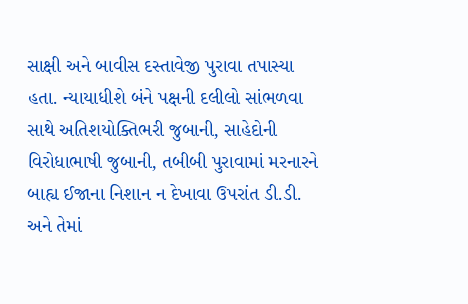સાક્ષી અને બાવીસ દસ્તાવેજી પુરાવા તપાસ્યા હતા. ન્યાયાધીશે બંને પક્ષની દલીલો સાંભળવા સાથે અતિશયોક્તિભરી જુબાની, સાહેદોની વિરોધાભાષી જુબાની, તબીબી પુરાવામાં મરનારને બાહ્ય ઈજાના નિશાન ન દેખાવા ઉપરાંત ડી.ડી. અને તેમાં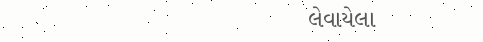લેવાયેલા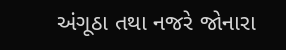અંગૂઠા તથા નજરે જોનારા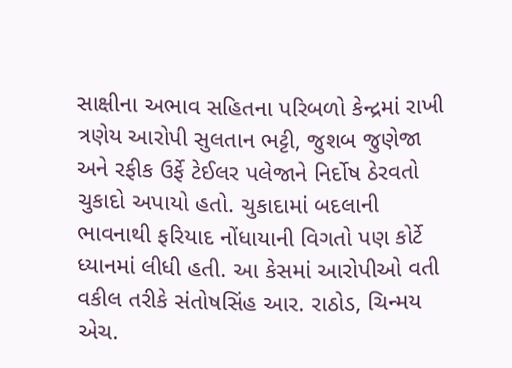સાક્ષીના અભાવ સહિતના પરિબળો કેન્દ્રમાં રાખી ત્રણેય આરોપી સુલતાન ભટ્ટી, જુશબ જુણેજા અને રફીક ઉર્ફે ટેઈલર પલેજાને નિર્દોષ ઠેરવતો ચુકાદો અપાયો હતો. ચુકાદામાં બદલાની ભાવનાથી ફરિયાદ નોંધાયાની વિગતો પણ કોર્ટે ધ્યાનમાં લીધી હતી. આ કેસમાં આરોપીઓ વતી વકીલ તરીકે સંતોષસિંહ આર. રાઠોડ, ચિન્મય એચ.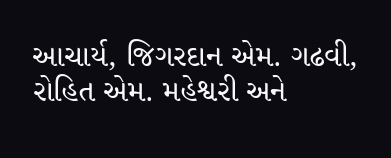આચાર્ય, જિગરદાન એમ. ગઢવી, રોહિત એમ. મહેશ્વરી અને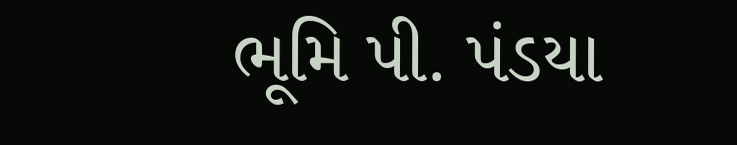ભૂમિ પી. પંડયા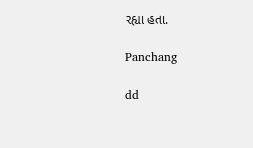રહ્યા હતા.

Panchang

dd